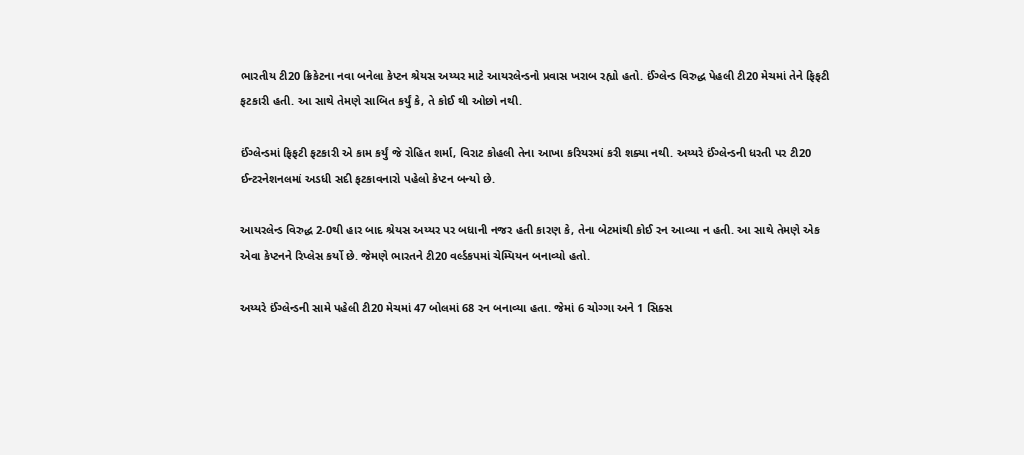ભારતીય ટી20 ક્રિકેટના નવા બનેલા કેપ્ટન શ્રેયસ અય્યર માટે આયરલેન્ડનો પ્રવાસ ખરાબ રહ્યો હતો. ઈંગ્લેન્ડ વિરુદ્ધ પેહલી ટી20 મેચમાં તેને ફિફટી ફટકારી હતી. આ સાથે તેમણે સાબિત કર્યું કે, તે કોઈ થી ઓછો નથી.

ઈંગ્લેન્ડમાં ફિફટી ફટકારી એ કામ કર્યું જે રોહિત શર્મા, વિરાટ કોહલી તેના આખા કરિયરમાં કરી શક્યા નથી. અય્યરે ઈંગ્લેન્ડની ધરતી પર ટી20 ઈન્ટરનેશનલમાં અડધી સદી ફટકાવનારો પહેલો કેપ્ટન બન્યો છે.

આયરલેન્ડ વિરુદ્ધ 2-0થી હાર બાદ શ્રેયસ અય્યર પર બધાની નજર હતી કારણ કે, તેના બેટમાંથી કોઈ રન આવ્યા ન હતી. આ સાથે તેમણે એક એવા કેપ્ટનને રિપ્લેસ કર્યો છે. જેમણે ભારતને ટી20 વર્લ્ડકપમાં ચેમ્પિયન બનાવ્યો હતો.

અય્યરે ઈંગ્લેન્ડની સામે પહેલી ટી20 મેચમાં 47 બોલમાં 68 રન બનાવ્યા હતા. જેમાં 6 ચોગ્ગા અને 1 સિક્સ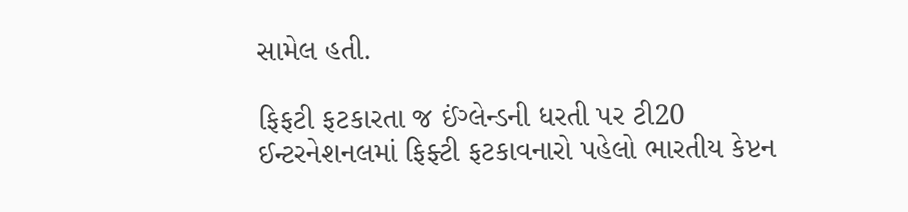સામેલ હતી.

ફિફટી ફટકારતા જ ઈંગ્લેન્ડની ધરતી પર ટી20 ઈન્ટરનેશનલમાં ફિફ્ટી ફટકાવનારો પહેલો ભારતીય કેપ્ટન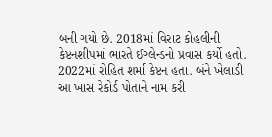બની ગયો છે. 2018માં વિરાટ કોહલીની કેપ્ટનશીપમાં ભારતે ઈગ્લેન્ડનો પ્રવાસ કર્યો હતો. 2022માં રોહિત શર્મા કેપ્ટન હતા. બંને ખેલાડી આ ખાસ રેકોર્ડ પોતાને નામ કરી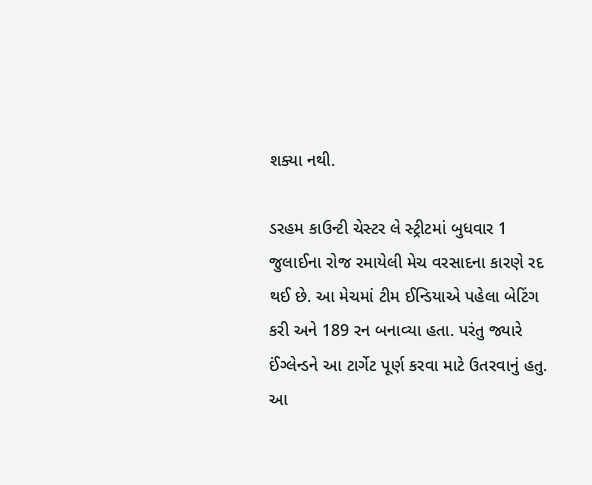શક્યા નથી.

ડરહમ કાઉન્ટી ચેસ્ટર લે સ્ટ્રીટમાં બુધવાર 1 જુલાઈના રોજ રમાયેલી મેચ વરસાદના કારણે રદ થઈ છે. આ મેચમાં ટીમ ઈન્ડિયાએ પહેલા બેટિંગ કરી અને 189 રન બનાવ્યા હતા. પરંતુ જ્યારે ઈંગ્લેન્ડને આ ટાર્ગેટ પૂર્ણ કરવા માટે ઉતરવાનું હતુ. આ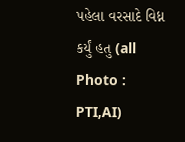પહેલા વરસાદે વિધ્ન કર્યું હતુ (all Photo : PTI,AI)